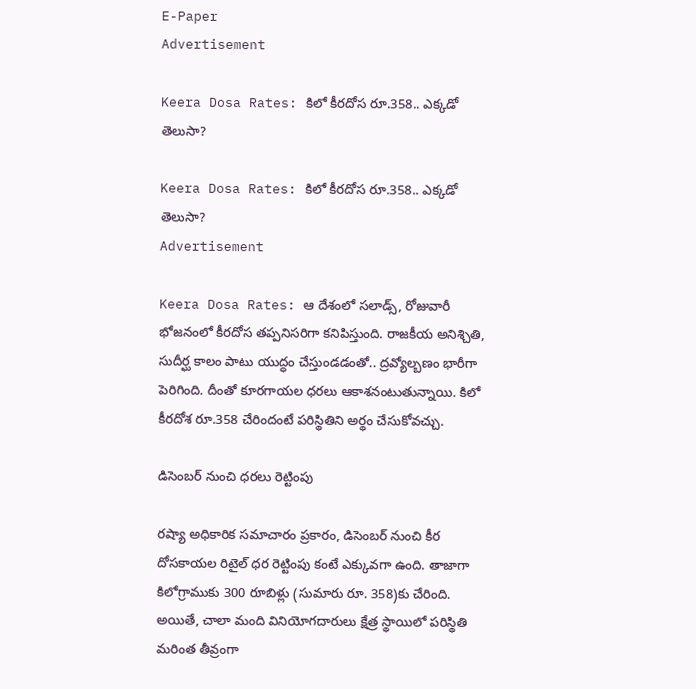E-Paper
Advertisement

Keera Dosa Rates: కిలో కీరదోస రూ.358.. ఎక్కడో తెలుసా?

Keera Dosa Rates: కిలో కీరదోస రూ.358.. ఎక్కడో తెలుసా?
Advertisement

Keera Dosa Rates: ఆ దేశంలో సలాడ్స్, రోజువారీ భోజనంలో కీరదోస తప్పనిసరిగా కనిపిస్తుంది. రాజకీయ అనిశ్చితి, సుదీర్ఘ కాలం పాటు యుద్ధం చేస్తుండడంతో.. ద్రవ్యోల్బణం భారీగా పెరిగింది. దీంతో కూరగాయల ధరలు ఆకాశనంటుతున్నాయి. కిలో కీరదోశ రూ.358 చేరిందంటే పరిస్థితిని అర్థం చేసుకోవచ్చు.

డిసెంబర్ నుంచి ధరలు రెట్టింపు

రష్యా అధికారిక సమాచారం ప్రకారం, డిసెంబర్ నుంచి కీర దోసకాయల రిటైల్ ధర రెట్టింపు కంటే ఎక్కువగా ఉంది. తాజాగా కిలోగ్రాముకు 300 రూబిళ్లు (సుమారు రూ. 358)కు చేరింది. అయితే, చాలా మంది వినియోగదారులు క్షేత్ర స్థాయిలో పరిస్థితి మరింత తీవ్రంగా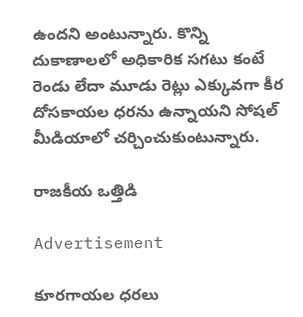ఉందని అంటున్నారు. కొన్ని దుకాణాలలో అధికారిక సగటు కంటే రెండు లేదా మూడు రెట్లు ఎక్కువగా కీర దోసకాయల ధరను ఉన్నాయని సోషల్ మీడియాలో చర్చించుకుంటున్నారు.

రాజకీయ ఒత్తిడి

Advertisement

కూరగాయల ధరలు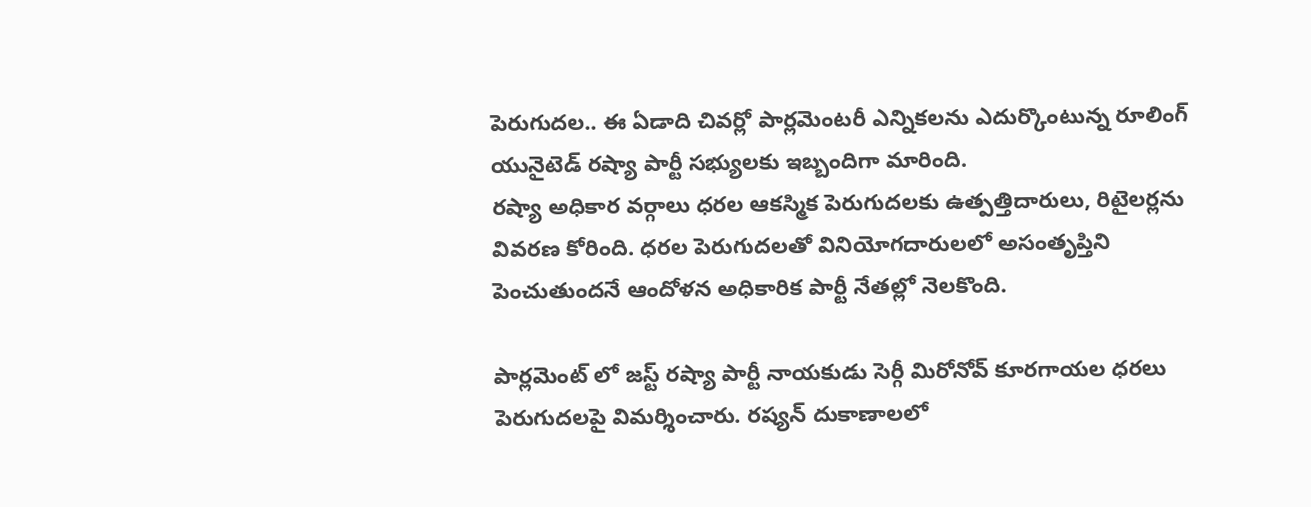పెరుగుదల.. ఈ ఏడాది చివర్లో పార్లమెంటరీ ఎన్నికలను ఎదుర్కొంటున్న రూలింగ్ యునైటెడ్ రష్యా పార్టీ సభ్యులకు ఇబ్బందిగా మారింది.
రష్యా అధికార వర్గాలు ధరల ఆకస్మిక పెరుగుదలకు ఉత్పత్తిదారులు, రిటైలర్లను వివరణ కోరింది. ధరల పెరుగుదలతో వినియోగదారులలో అసంతృప్తిని పెంచుతుందనే ఆందోళన అధికారిక పార్టీ నేతల్లో నెలకొంది.

పార్లమెంట్ లో జస్ట్ రష్యా పార్టీ నాయకుడు సెర్గీ మిరోనోవ్ కూరగాయల ధరలు పెరుగుదలపై విమర్శించారు. రష్యన్ దుకాణాలలో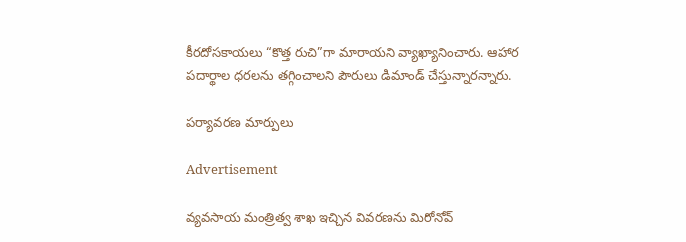కీరదోసకాయలు “కొత్త రుచి”గా మారాయని వ్యాఖ్యానించారు. ఆహార పదార్థాల ధరలను తగ్గించాలని పౌరులు డిమాండ్ చేస్తున్నారన్నారు.

పర్యావరణ మార్పులు

Advertisement

వ్యవసాయ మంత్రిత్వ శాఖ ఇచ్చిన వివరణను మిరోనోవ్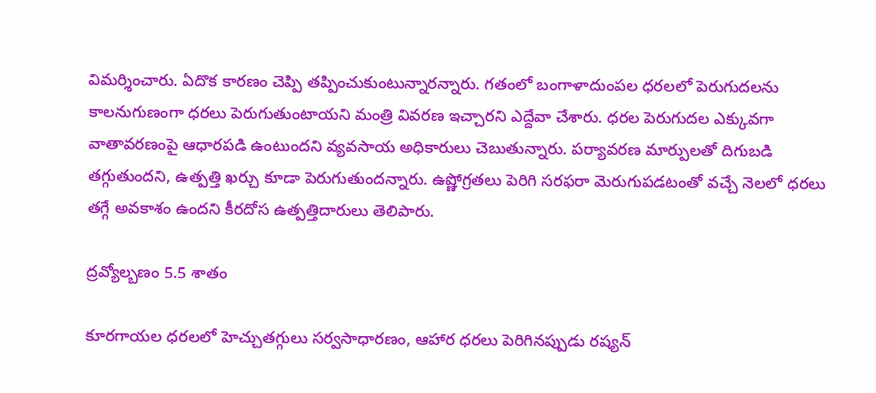విమర్శించారు. ఏదొక కారణం చెప్పి తప్పించుకుంటున్నారన్నారు. గతంలో బంగాళాదుంపల ధరలలో పెరుగుదలను కాలనుగుణంగా ధరలు పెరుగుతుంటాయని మంత్రి వివరణ ఇచ్చారని ఎద్దేవా చేశారు. ధరల పెరుగుదల ఎక్కువగా వాతావరణంపై ఆధారపడి ఉంటుందని వ్యవసాయ అధికారులు చెబుతున్నారు. పర్యావరణ మార్పులతో దిగుబడి తగ్గుతుందని, ఉత్పత్తి ఖర్చు కూడా పెరుగుతుందన్నారు. ఉష్ణోగ్రతలు పెరిగి సరఫరా మెరుగుపడటంతో వచ్చే నెలలో ధరలు తగ్గే అవకాశం ఉందని కీరదోస ఉత్పత్తిదారులు తెలిపారు.

ద్రవ్యోల్బణం 5.5 శాతం

కూరగాయల ధరలలో హెచ్చుతగ్గులు సర్వసాధారణం, ఆహార ధరలు పెరిగినప్పుడు రష్యన్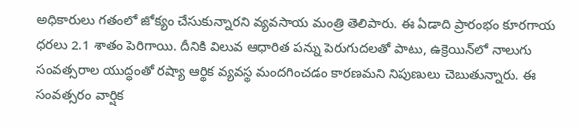అధికారులు గతంలో జోక్యం చేసుకున్నారని వ్యవసాయ మంత్రి తెలిపారు. ఈ ఏడాది ప్రారంభం కూరగాయ ధరలు 2.1 శాతం పెరిగాయి. దీనికి విలువ ఆధారిత పన్ను పెరుగుదలతో పాటు, ఉక్రెయిన్‌లో నాలుగు సంవత్సరాల యుద్ధంతో రష్యా ఆర్థిక వ్యవస్థ మందగించడం కారణమని నిపుణులు చెబుతున్నారు. ఈ సంవత్సరం వార్షిక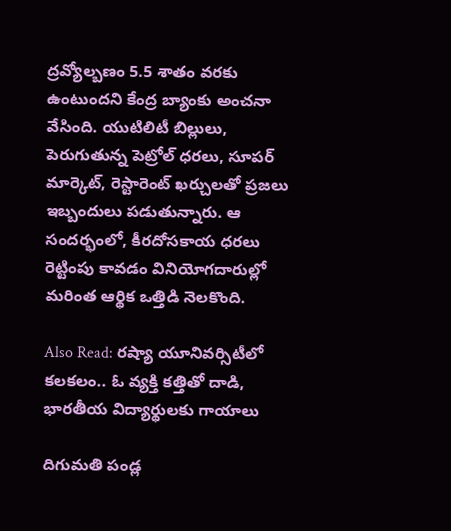ద్రవ్యోల్బణం 5.5 శాతం వరకు ఉంటుందని కేంద్ర బ్యాంకు అంచనా వేసింది. యుటిలిటీ బిల్లులు, పెరుగుతున్న పెట్రోల్ ధరలు, సూపర్ మార్కెట్, రెస్టారెంట్ ఖర్చులతో ప్రజలు ఇబ్బందులు పడుతున్నారు. ఆ సందర్భంలో, కీరదోసకాయ ధరలు రెట్టింపు కావడం వినియోగదారుల్లో మరింత ఆర్థిక ఒత్తిడి నెలకొంది.

Also Read: రష్యా యూనివర్సిటీలో కలకలం.. ఓ వ్యక్తి కత్తితో దాడి, భారతీయ విద్యార్థులకు గాయాలు

దిగుమతి పండ్ల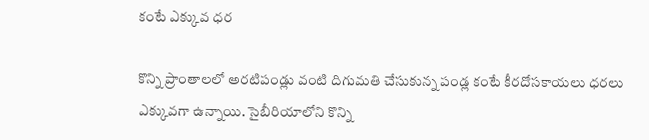కంటే ఎక్కువ ధర

కొన్ని ప్రాంతాలలో అరటిపండ్లు వంటి దిగుమతి చేసుకున్న పండ్ల కంటే కీరదోసకాయలు ధరలు ఎక్కువగా ఉన్నాయి. సైబీరియాలోని కొన్ని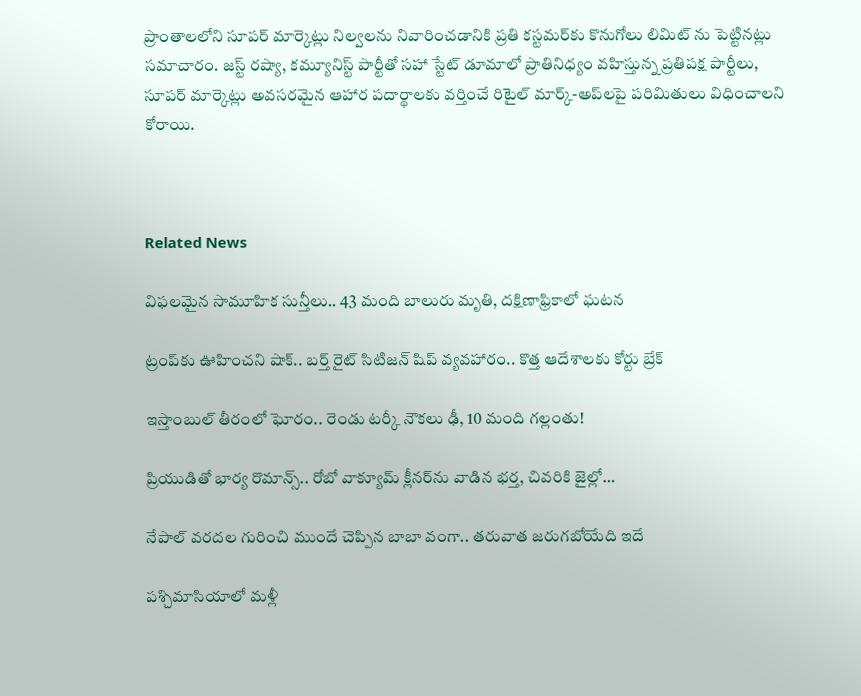ప్రాంతాలలోని సూపర్ మార్కెట్లు నిల్వలను నివారించడానికి ప్రతి కస్టమర్‌కు కొనుగోలు లిమిట్ ను పెట్టినట్లు సమాచారం. జస్ట్ రష్యా, కమ్యూనిస్ట్ పార్టీతో సహా స్టేట్ డూమాలో ప్రాతినిధ్యం వహిస్తున్న ప్రతిపక్ష పార్టీలు, సూపర్ మార్కెట్లు అవసరమైన ఆహార పదార్థాలకు వర్తించే రిటైల్ మార్క్-అప్‌లపై పరిమితులు విధించాలని కోరాయి.



Related News

విఫలమైన సామూహిక సున్తీలు.. 43 మంది బాలురు మృతి, దక్షిణాఫ్రికాలో ఘటన

ట్రంప్‌‌కు ఊహించని షాక్‌.. బర్త్ రైట్ సిటిజన్ షిప్ వ్యవహారం.. కొత్త ఆదేశాలకు కోర్టు బ్రేక్

ఇస్తాంబుల్ తీరంలో ఘోరం.. రెండు టర్కీ నౌకలు ఢీ, 10 మంది గల్లంతు!

ప్రియుడితో భార్య రొమాన్స్.. రోబో వాక్యూమ్ క్లీనర్‌ను వాడిన భర్త, చివరికి జైల్లో…

నేపాల్ వరదల గురించి ముందే చెప్పిన బాబా వంగా.. తరువాత జరుగబోయేది ఇదే

పశ్చిమాసియాలో మళ్లీ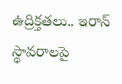ఉద్రిక్తతలు.. ఇరాన్ స్థావరాలపై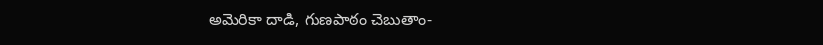అమెరికా దాడి, గుణపాఠం చెబుతాం-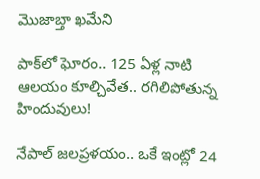మొజాబ్తా ఖమేని

పాక్‌లో ఘోరం.. 125 ఏళ్ల నాటి ఆలయం కూల్చివేత.. రగిలిపోతున్న హిందువులు!

నేపాల్ జలప్రళయం.. ఒకే ఇంట్లో 24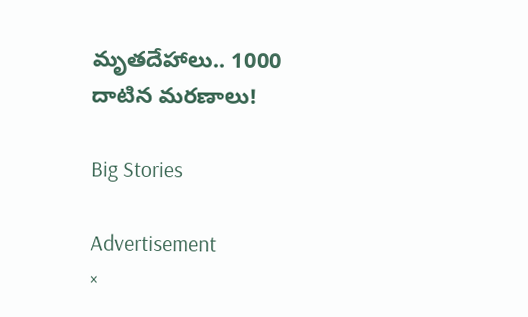మృతదేహాలు.. 1000 దాటిన మరణాలు!

Big Stories

Advertisement
×